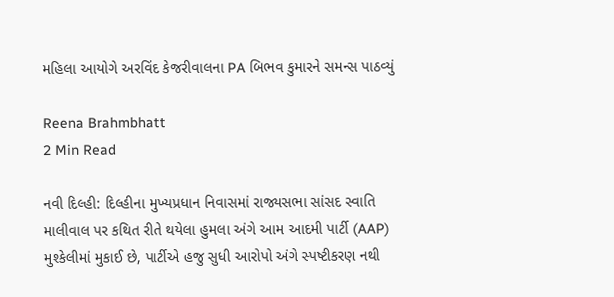મહિલા આયોગે અરવિંદ કેજરીવાલના PA બિભવ કુમારને સમન્સ પાઠવ્યું

Reena Brahmbhatt
2 Min Read

નવી દિલ્હી: દિલ્હીના મુખ્યપ્રધાન નિવાસમાં રાજ્યસભા સાંસદ સ્વાતિ માલીવાલ પર કથિત રીતે થયેલા હુમલા અંગે આમ આદમી પાર્ટી (AAP) મુશ્કેલીમાં મુકાઈ છે, પાર્ટીએ હજુ સુધી આરોપો અંગે સ્પષ્ટીકરણ નથી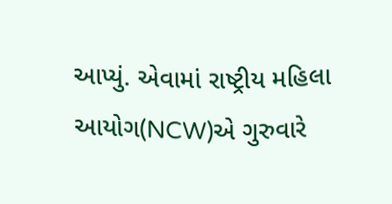આપ્યું. એવામાં રાષ્ટ્રીય મહિલા આયોગ(NCW)એ ગુરુવારે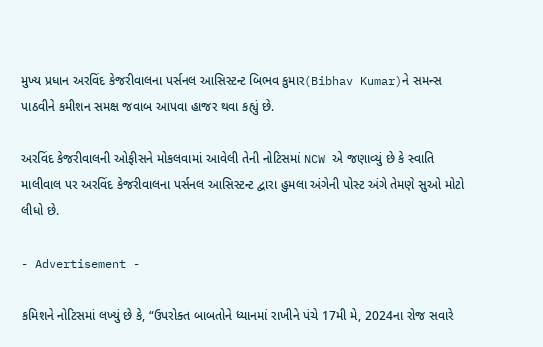મુખ્ય પ્રધાન અરવિંદ કેજરીવાલના પર્સનલ આસિસ્ટન્ટ બિભવ કુમાર(Bibhav Kumar)ને સમન્સ પાઠવીને કમીશન સમક્ષ જવાબ આપવા હાજર થવા કહ્યું છે.

અરવિંદ કેજરીવાલની ઓફીસને મોકલવામાં આવેલી તેની નોટિસમાં NCW એ જણાવ્યું છે કે સ્વાતિ માલીવાલ પર અરવિંદ કેજરીવાલના પર્સનલ આસિસ્ટન્ટ દ્વારા હુમલા અંગેની પોસ્ટ અંગે તેમણે સુઓ મોટો લીધો છે.

- Advertisement -

કમિશને નોટિસમાં લખ્યું છે કે, “ઉપરોક્ત બાબતોને ધ્યાનમાં રાખીને પંચે 17મી મે, 2024ના રોજ સવારે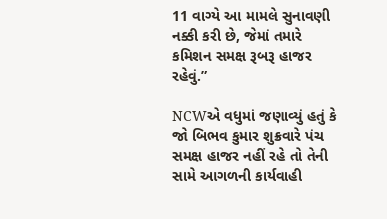11 વાગ્યે આ મામલે સુનાવણી નક્કી કરી છે, જેમાં તમારે કમિશન સમક્ષ રૂબરૂ હાજર રહેવું.”

NCWએ વધુમાં જણાવ્યું હતું કે જો બિભવ કુમાર શુક્રવારે પંચ સમક્ષ હાજર નહીં રહે તો તેની સામે આગળની કાર્યવાહી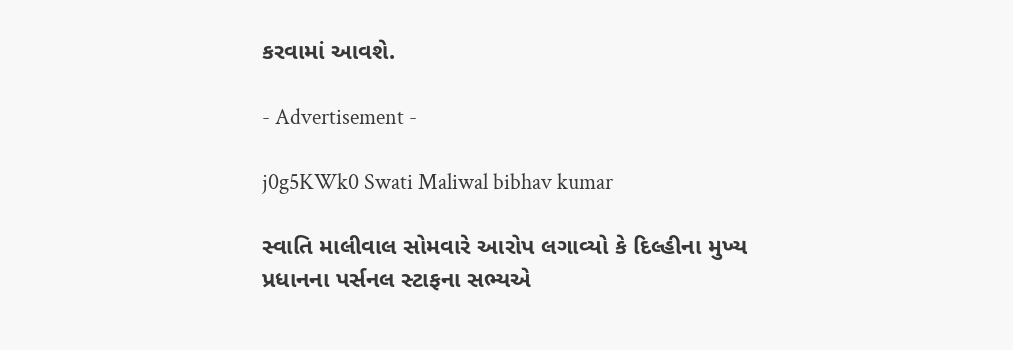કરવામાં આવશે.

- Advertisement -

j0g5KWk0 Swati Maliwal bibhav kumar

સ્વાતિ માલીવાલ સોમવારે આરોપ લગાવ્યો કે દિલ્હીના મુખ્ય પ્રધાનના પર્સનલ સ્ટાફના સભ્યએ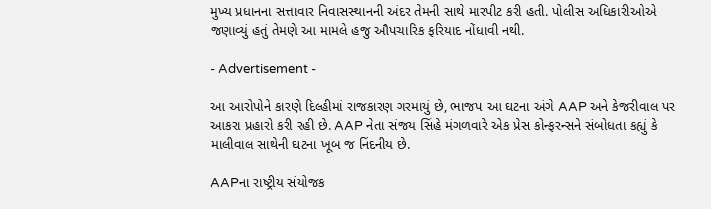મુખ્ય પ્રધાનના સત્તાવાર નિવાસસ્થાનની અંદર તેમની સાથે મારપીટ કરી હતી. પોલીસ અધિકારીઓએ જણાવ્યું હતું તેમણે આ મામલે હજુ ઔપચારિક ફરિયાદ નોંધાવી નથી.

- Advertisement -

આ આરોપોને કારણે દિલ્હીમાં રાજકારણ ગરમાયું છે, ભાજપ આ ઘટના અંગે AAP અને કેજરીવાલ પર આકરા પ્રહારો કરી રહી છે. AAP નેતા સંજય સિંહે મંગળવારે એક પ્રેસ કોન્ફરન્સને સંબોધતા કહ્યું કે માલીવાલ સાથેની ઘટના ખૂબ જ નિંદનીય છે.

AAPના રાષ્ટ્રીય સંયોજક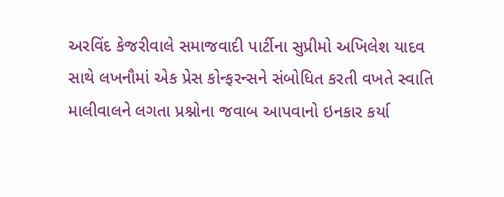અરવિંદ કેજરીવાલે સમાજવાદી પાર્ટીના સુપ્રીમો અખિલેશ યાદવ સાથે લખનૌમાં એક પ્રેસ કોન્ફરન્સને સંબોધિત કરતી વખતે સ્વાતિ માલીવાલને લગતા પ્રશ્નોના જવાબ આપવાનો ઇનકાર કર્યા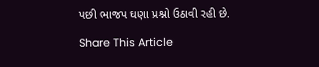પછી ભાજપ ઘણા પ્રશ્નો ઉઠાવી રહી છે.

Share This Article